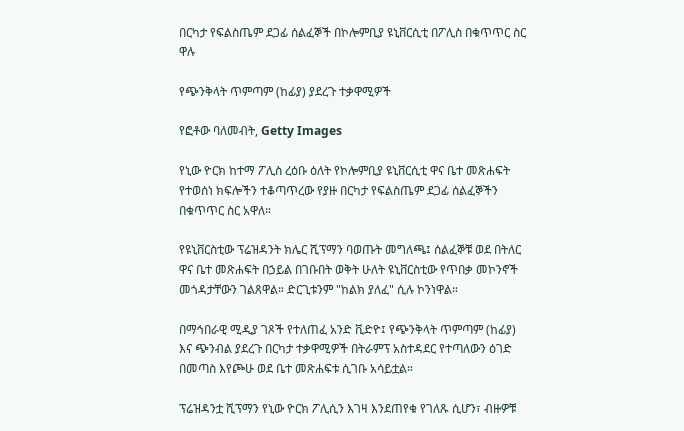በርካታ የፍልስጤም ደጋፊ ሰልፈኞች በኮሎምቢያ ዩኒቨርሲቲ በፖሊስ በቁጥጥር ስር ዋሉ

የጭንቅላት ጥምጣም (ከፊያ) ያደረጉ ተቃዋሚዎች

የፎቶው ባለመብት, Getty Images

የኒው ዮርክ ከተማ ፖሊስ ረዕቡ ዕለት የኮሎምቢያ ዩኒቨርሲቲ ዋና ቤተ መጽሐፍት የተወሰነ ክፍሎችን ተቆጣጥረው የያዙ በርካታ የፍልስጤም ደጋፊ ሰልፈኞችን በቁጥጥር ስር አዋለ።

የዩኒቨርስቲው ፕሬዝዳንት ክሌር ሺፕማን ባወጡት መግለጫ፤ ሰልፈኞቹ ወደ በትለር ዋና ቤተ መጽሐፍት በኃይል በገቡበት ወቅት ሁለት ዩኒቨርስቲው የጥበቃ መኮንኖች መጎዳታቸውን ገልጸዋል። ድርጊቱንም "ከልክ ያለፈ" ሲሉ ኮንነዋል።

በማኅበራዊ ሚዲያ ገጾች የተለጠፈ አንድ ቪድዮ፤ የጭንቅላት ጥምጣም (ከፊያ) እና ጭንብል ያደረጉ በርካታ ተቃዋሚዎች በትራምፕ አስተዳደር የተጣለውን ዕገድ በመጣስ እየጮሁ ወደ ቤተ መጽሐፍቱ ሲገቡ አሳይቷል።

ፕሬዝዳንቷ ሺፕማን የኒው ዮርክ ፖሊሲን እገዛ እንደጠየቁ የገለጹ ሲሆን፣ ብዙዎቹ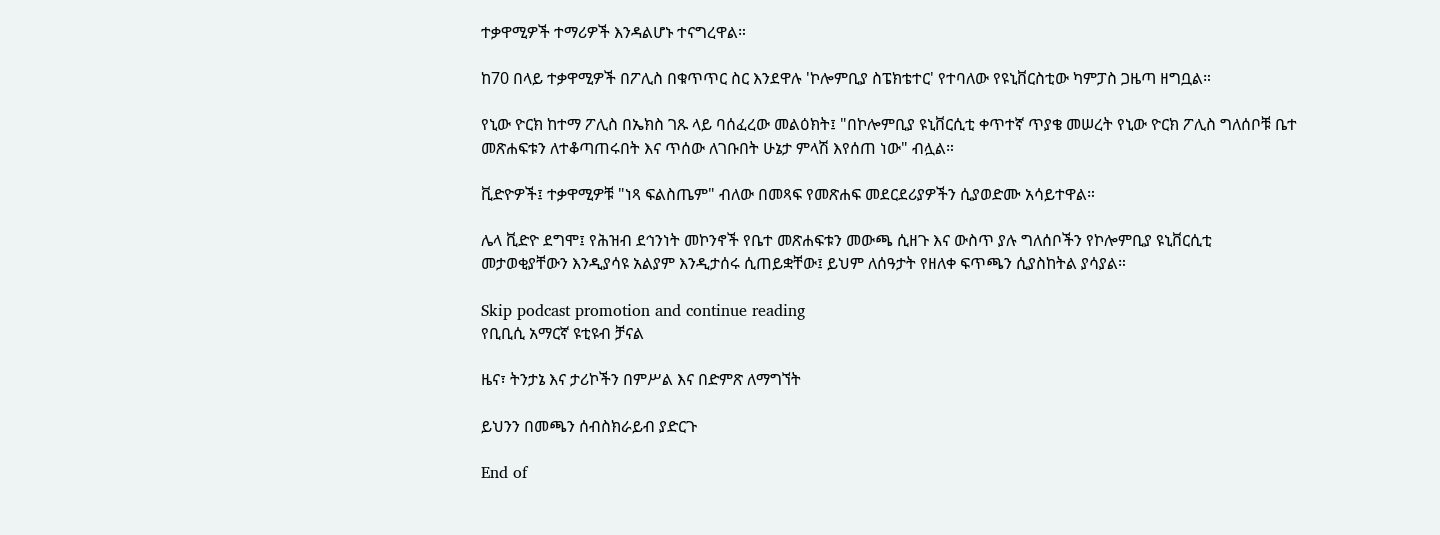ተቃዋሚዎች ተማሪዎች እንዳልሆኑ ተናግረዋል።

ከ70 በላይ ተቃዋሚዎች በፖሊስ በቁጥጥር ስር እንደዋሉ 'ኮሎምቢያ ስፔክቴተር' የተባለው የዩኒቨርስቲው ካምፓስ ጋዜጣ ዘግቧል።

የኒው ዮርክ ከተማ ፖሊስ በኤክስ ገጹ ላይ ባሰፈረው መልዕክት፤ "በኮሎምቢያ ዩኒቨርሲቲ ቀጥተኛ ጥያቄ መሠረት የኒው ዮርክ ፖሊስ ግለሰቦቹ ቤተ መጽሐፍቱን ለተቆጣጠሩበት እና ጥሰው ለገቡበት ሁኔታ ምላሽ እየሰጠ ነው" ብሏል።

ቪድዮዎች፤ ተቃዋሚዎቹ "ነጻ ፍልስጤም" ብለው በመጻፍ የመጽሐፍ መደርደሪያዎችን ሲያወድሙ አሳይተዋል።

ሌላ ቪድዮ ደግሞ፤ የሕዝብ ደኅንነት መኮንኖች የቤተ መጽሐፍቱን መውጫ ሲዘጉ እና ውስጥ ያሉ ግለሰቦችን የኮሎምቢያ ዩኒቨርሲቲ መታወቂያቸውን እንዲያሳዩ አልያም እንዲታሰሩ ሲጠይቋቸው፤ ይህም ለሰዓታት የዘለቀ ፍጥጫን ሲያስከትል ያሳያል።

Skip podcast promotion and continue reading
የቢቢሲ አማርኛ ዩቲዩብ ቻናል

ዜና፣ ትንታኔ እና ታሪኮችን በምሥል እና በድምጽ ለማግኘት

ይህንን በመጫን ሰብስክራይብ ያድርጉ

End of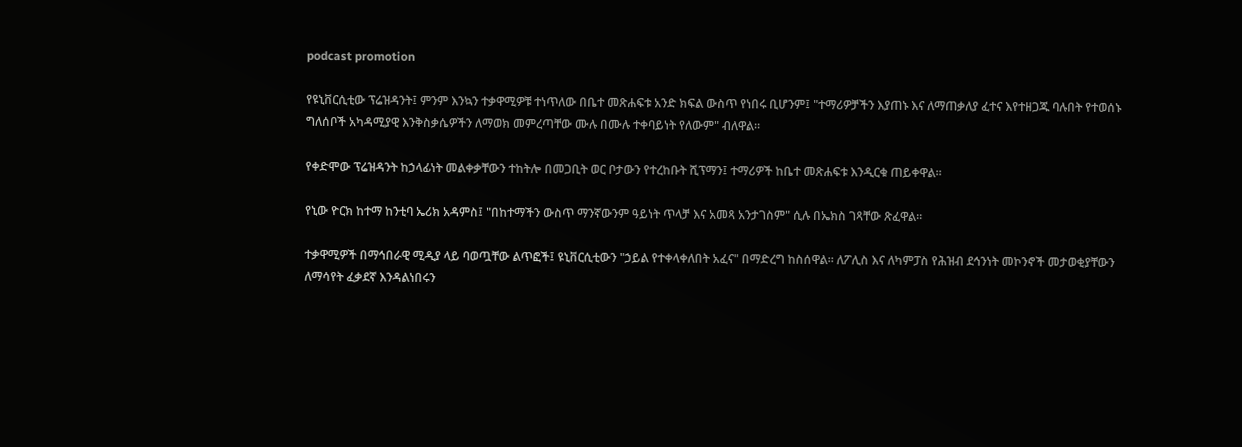podcast promotion

የዩኒቨርሲቲው ፕሬዝዳንት፤ ምንም እንኳን ተቃዋሚዎቹ ተነጥለው በቤተ መጽሐፍቱ አንድ ክፍል ውስጥ የነበሩ ቢሆንም፤ "ተማሪዎቻችን እያጠኑ እና ለማጠቃለያ ፈተና እየተዘጋጁ ባሉበት የተወሰኑ ግለሰቦች አካዳሚያዊ እንቅስቃሴዎችን ለማወክ መምረጣቸው ሙሉ በሙሉ ተቀባይነት የለውም" ብለዋል።

የቀድሞው ፕሬዝዳንት ከኃላፊነት መልቀቃቸውን ተከትሎ በመጋቢት ወር ቦታውን የተረከቡት ሺፕማን፤ ተማሪዎች ከቤተ መጽሐፍቱ እንዲርቁ ጠይቀዋል።

የኒው ዮርክ ከተማ ከንቲባ ኤሪክ አዳምስ፤ "በከተማችን ውስጥ ማንኛውንም ዓይነት ጥላቻ እና አመጻ አንታገስም" ሲሉ በኤክስ ገጻቸው ጽፈዋል።

ተቃዋሚዎች በማኅበራዊ ሚዲያ ላይ ባወጧቸው ልጥፎች፤ ዩኒቨርሲቲውን "ኃይል የተቀላቀለበት አፈና" በማድረግ ከስሰዋል። ለፖሊስ እና ለካምፓስ የሕዝብ ደኅንነት መኮንኖች መታወቂያቸውን ለማሳየት ፈቃደኛ እንዳልነበሩን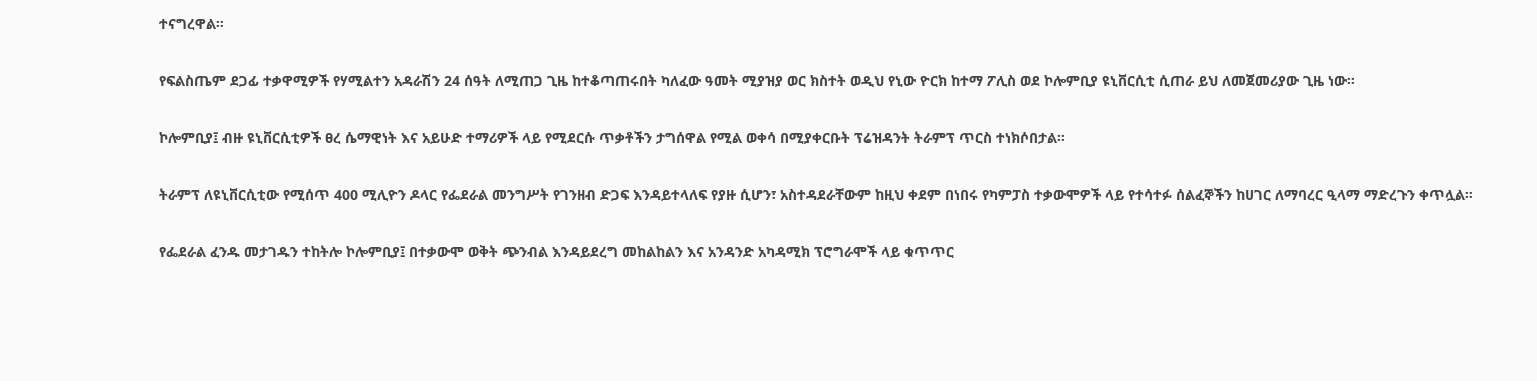ተናግረዋል።

የፍልስጤም ደጋፊ ተቃዋሚዎች የሃሚልተን አዳራሽን 24 ሰዓት ለሚጠጋ ጊዜ ከተቆጣጠሩበት ካለፈው ዓመት ሚያዝያ ወር ክስተት ወዲህ የኒው ዮርክ ከተማ ፖሊስ ወደ ኮሎምቢያ ዩኒቨርሲቲ ሲጠራ ይህ ለመጀመሪያው ጊዜ ነው።

ኮሎምቢያ፤ ብዙ ዩኒቨርሲቲዎች ፀረ ሴማዊነት እና አይሁድ ተማሪዎች ላይ የሚደርሱ ጥቃቶችን ታግሰዋል የሚል ወቀሳ በሚያቀርቡት ፕሬዝዳንት ትራምፕ ጥርስ ተነክሶበታል።

ትራምፕ ለዩኒቨርሲቲው የሚሰጥ 400 ሚሊዮን ዶላር የፌደራል መንግሥት የገንዘብ ድጋፍ እንዳይተላለፍ የያዙ ሲሆን፣ አስተዳደራቸውም ከዚህ ቀደም በነበሩ የካምፓስ ተቃውሞዎች ላይ የተሳተፉ ሰልፈኞችን ከሀገር ለማባረር ዒላማ ማድረጉን ቀጥሏል።

የፌደራል ፈንዱ መታገዱን ተከትሎ ኮሎምቢያ፤ በተቃውሞ ወቅት ጭንብል እንዳይደረግ መከልከልን እና አንዳንድ አካዳሚክ ፕሮግራሞች ላይ ቁጥጥር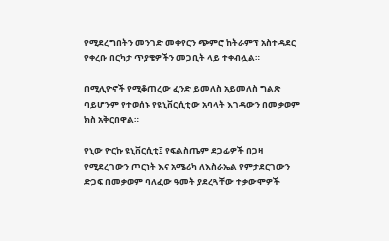የሚደረግበትን መንገድ መቀየርን ጭምሮ ከትራምፕ አስተዳደር የቀረቡ በርካታ ጥያቄዎችን መጋቢት ላይ ተቀብሏል።

በሚሊዮኖች የሚቆጠረው ፈንድ ይመለስ አይመለስ ግልጽ ባይሆንም የተወሰኑ የዩኒቨርሲቲው አባላት እገዳውን በመቃወም ክስ አቅርበዋል።

የኒው ዮርኩ ዩኒቨርሲቲ፤ የፍልስጤም ደጋፊዎች በጋዛ የሚደረገውን ጦርነት እና አሜሪካ ለእስራኤል የምታደርገውን ድጋፍ በመቃወም ባለፈው ዓመት ያደረጓቸው ተቃውሞዎች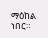ማዕከል ነበር።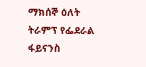ማክሰኞ ዕለት ትራምፕ የፌደራል ፋይናንስ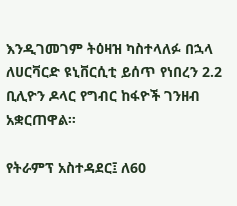እንዲገመገም ትዕዛዝ ካስተላለፉ በኋላ ለሀርቫርድ ዩኒቨርሲቲ ይሰጥ የነበረን 2.2 ቢሊዮን ዶላር የግብር ከፋዮች ገንዘብ አቋርጠዋል።

የትራምፕ አስተዳደር፤ ለ60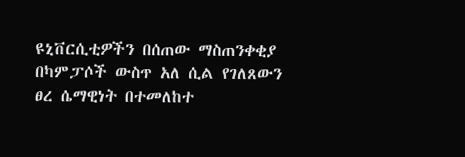ዩኒቨርሲቲዎችን በሰጠው ማስጠንቀቂያ በካምፓሶች ውስጥ አለ ሲል የገለጸውን ፀረ ሴማዊነት በተመለከተ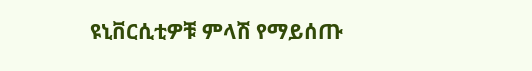ዩኒቨርሲቲዎቹ ምላሽ የማይሰጡ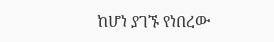ከሆነ ያገኙ የነበረው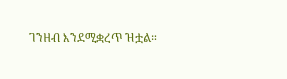ገንዘብ እንደሚቋረጥ ዝቷል።